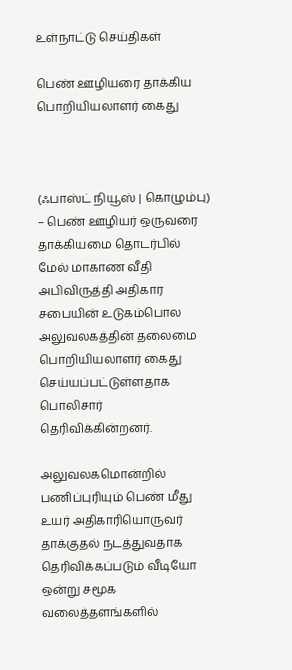உள்நாட்டு செய்திகள்

பெண் ஊழியரை தாக்கிய பொறியியலாளர் கைது



(ஃபாஸ்ட் நியூஸ் | கொழும்பு) – பெண் ஊழியர் ஒருவரை தாக்கியமை தொடர்பில் மேல் மாகாண வீதி அபிவிருத்தி அதிகார சபையின் உடுகம்பொல அலுவலகத்தின் தலைமை பொறியியலாளர் கைது செய்யப்பட்டுள்ளதாக பொலிசார் தெரிவிக்கின்றனர்.

அலுவலகமொன்றில் பணிப்புரியும் பெண் மீது உயர் அதிகாரியொருவர் தாக்குதல் நடத்துவதாக தெரிவிக்கப்படும் வீடியோ ஒன்று சமூக வலைத்தளங்களில்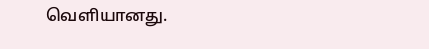வெளியானது.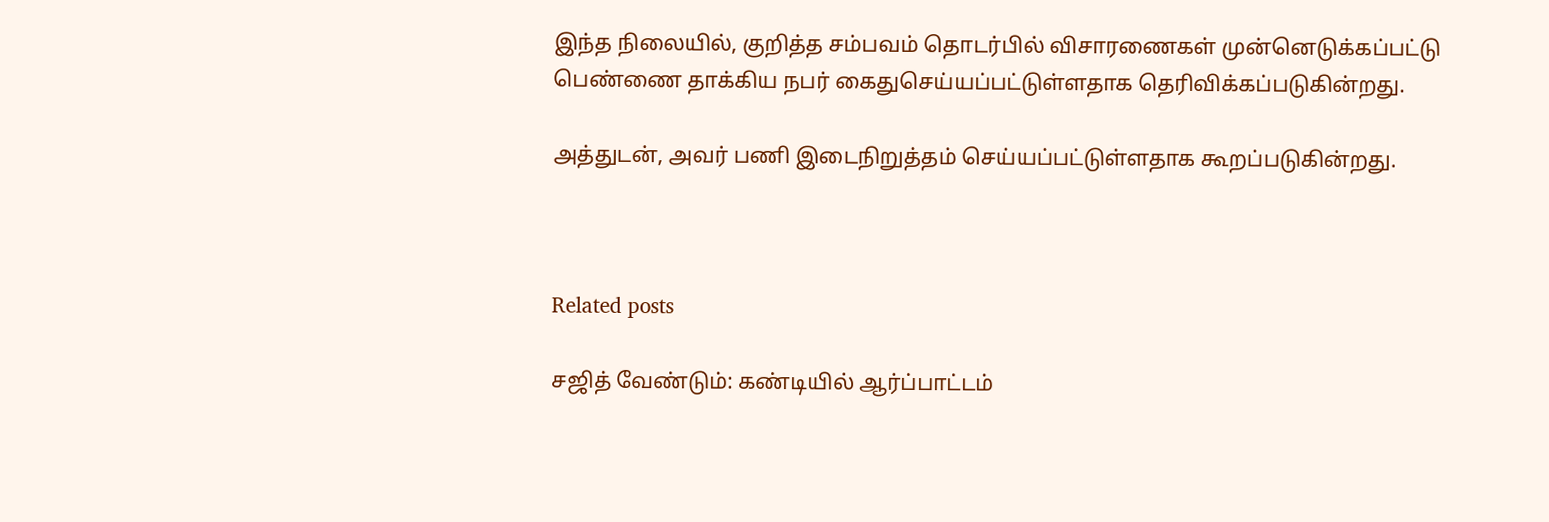இந்த நிலையில், குறித்த சம்பவம் தொடர்பில் விசாரணைகள் முன்னெடுக்கப்பட்டு பெண்ணை தாக்கிய நபர் கைதுசெய்யப்பட்டுள்ளதாக தெரிவிக்கப்படுகின்றது.

அத்துடன், அவர் பணி இடைநிறுத்தம் செய்யப்பட்டுள்ளதாக கூறப்படுகின்றது.



Related posts

சஜித் வேண்டும்: கண்டியில் ஆர்ப்பாட்டம்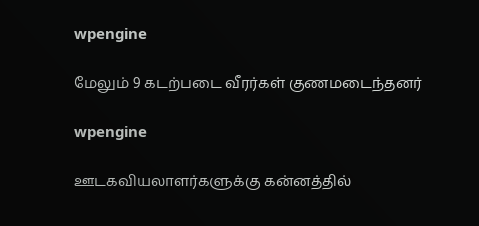wpengine

மேலும் 9 கடற்படை வீரர்கள் குணமடைந்தனர்

wpengine

ஊடகவியலாளர்களுக்கு கன்னத்தில்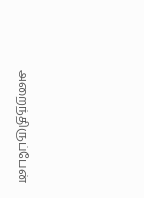அறைந்திருப்பேன்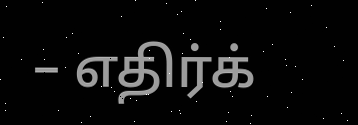– எதிர்க்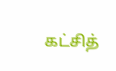கட்சித்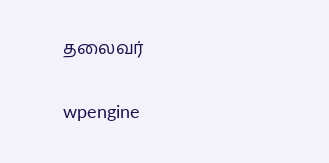தலைவர்

wpengine